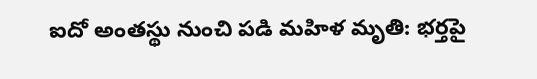ఐదో అంతస్థు నుంచి పడి మహిళ మృతి: భర్తపై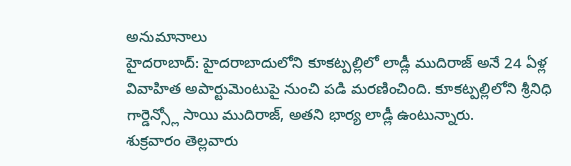అనుమానాలు
హైదరాబాద్: హైదరాబాదులోని కూకట్పల్లిలో లాడ్లీ ముదిరాజ్ అనే 24 ఏళ్ల వివాహిత అపార్టుమెంటుపై నుంచి పడి మరణించింది. కూకట్పల్లిలోని శ్రీనిధి గార్డెన్స్లో సాయి ముదిరాజ్, అతని భార్య లాడ్లీ ఉంటున్నారు.
శుక్రవారం తెల్లవారు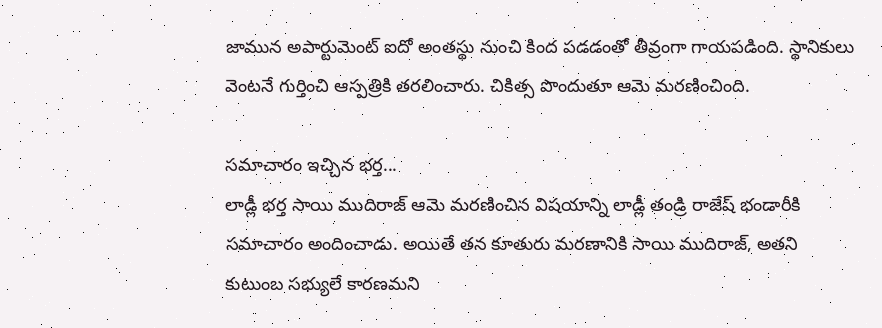జామున అపార్టుమెంట్ ఐదో అంతస్థు నుంచి కింద పడడంతో తీవ్రంగా గాయపడింది. స్థానికులు వెంటనే గుర్తించి ఆస్పత్రికి తరలించారు. చికిత్స పొందుతూ ఆమె మరణించింది.

సమాచారం ఇచ్చిన భర్త...
లాడ్లీ భర్త సాయి ముదిరాజ్ ఆమె మరణించిన విషయాన్ని లాడ్లీ తండ్రి రాజేష్ భండారీకి సమాచారం అందించాడు. అయితే తన కూతురు మరణానికి సాయి ముదిరాజ్, అతని కుటుంబ సభ్యులే కారణమని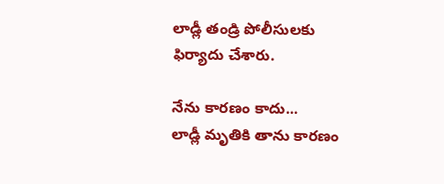లాడ్లీ తండ్రి పోలీసులకు ఫిర్యాదు చేశారు.

నేను కారణం కాదు...
లాడ్లీ మృతికి తాను కారణం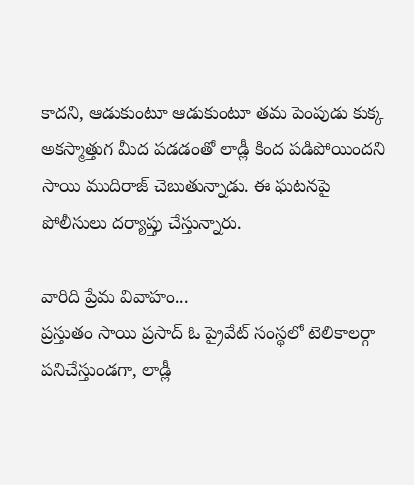కాదని, ఆడుకుంటూ ఆడుకుంటూ తమ పెంపుడు కుక్క అకస్మాత్తుగ మీద పడడంతో లాడ్లీ కింద పడిపోయిందని సాయి ముదిరాజ్ చెబుతున్నాడు. ఈ ఘటనపై పోలీసులు దర్యాప్తు చేస్తున్నారు.

వారిది ప్రేమ వివాహం...
ప్రస్తుతం సాయి ప్రసాద్ ఓ ప్రైవేట్ సంస్థలో టెలికాలర్గా పనిచేస్తుండగా, లాడ్లీ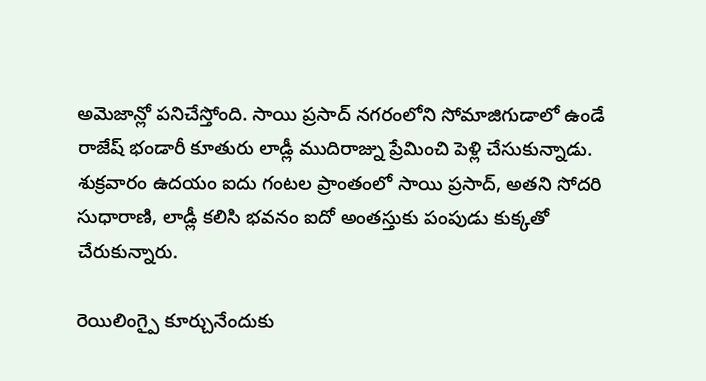అమెజాన్లో పనిచేస్తోంది. సాయి ప్రసాద్ నగరంలోని సోమాజిగుడాలో ఉండే రాజేష్ భండారీ కూతురు లాడ్లీ ముదిరాజ్ను ప్రేమించి పెళ్లి చేసుకున్నాడు. శుక్రవారం ఉదయం ఐదు గంటల ప్రాంతంలో సాయి ప్రసాద్, అతని సోదరి సుధారాణి, లాడ్లీ కలిసి భవనం ఐదో అంతస్తుకు పంపుడు కుక్కతో చేరుకున్నారు.

రెయిలింగ్పై కూర్చునేందుకు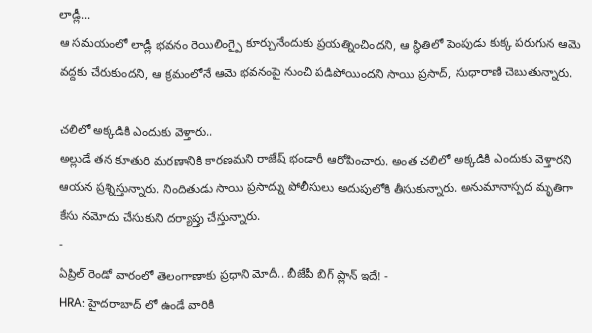లాడ్లీ...
ఆ సమయంలో లాడ్లీ భవనం రెయిలింగ్పై కూర్చునేందుకు ప్రయత్నించిందని, ఆ స్థితిలో పెంపుడు కుక్క పరుగున ఆమె వద్దకు చేరుకుందని, ఆ క్రమంలోనే ఆమె భవనంపై నుంచి పడిపోయిందని సాయి ప్రసాద్, సుధారాణి చెబుతున్నారు.

చలిలో అక్కడికి ఎందుకు వెళ్తారు..
అల్లుడే తన కూతురి మరణానికి కారణమని రాజేష్ భండారీ ఆరోపించారు. అంత చలిలో అక్కడికి ఎందుకు వెళ్తారని ఆయన ప్రశ్నిస్తున్నారు. నిందితుడు సాయి ప్రసాద్ను పోలీసులు అదుపులోకి తీసుకున్నారు. అనుమానాస్పద మృతిగా కేసు నమోదు చేసుకుని దర్యాప్తు చేస్తున్నారు.
-
ఏప్రిల్ రెండో వారంలో తెలంగాణాకు ప్రధాని మోదీ.. బీజేపీ బిగ్ ప్లాన్ ఇదే! -
HRA: హైదరాబాద్ లో ఉండే వారికి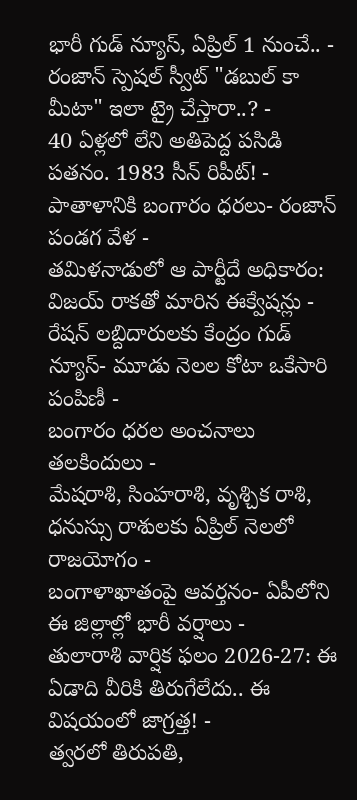భారీ గుడ్ న్యూస్, ఏప్రిల్ 1 నుంచే.. -
రంజాన్ స్పెషల్ స్వీట్ "డబుల్ కా మీటా" ఇలా ట్రై చేస్తారా..? -
40 ఏళ్లలో లేని అతిపెద్ద పసిడి పతనం. 1983 సీన్ రిపీట్! -
పాతాళానికి బంగారం ధరలు- రంజాన్ పండగ వేళ -
తమిళనాడులో ఆ పార్టీదే అధికారం: విజయ్ రాకతో మారిన ఈక్వేషన్లు -
రేషన్ లబ్దిదారులకు కేంద్రం గుడ్ న్యూస్- మూడు నెలల కోటా ఒకేసారి పంపిణీ -
బంగారం ధరల అంచనాలు తలకిందులు -
మేషరాశి, సింహరాశి, వృశ్చిక రాశి, ధనుస్సు రాశులకు ఏప్రిల్ నెలలో రాజయోగం -
బంగాళాఖాతంపై ఆవర్తనం- ఏపీలోని ఈ జిల్లాల్లో భారీ వర్షాలు -
తులారాశి వార్షిక ఫలం 2026-27: ఈ ఏడాది వీరికి తిరుగేలేదు.. ఈ విషయంలో జాగ్రత్త! -
త్వరలో తిరుపతి,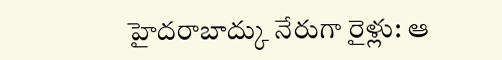హైదరాబాద్కు నేరుగా రైళ్లు: ఆ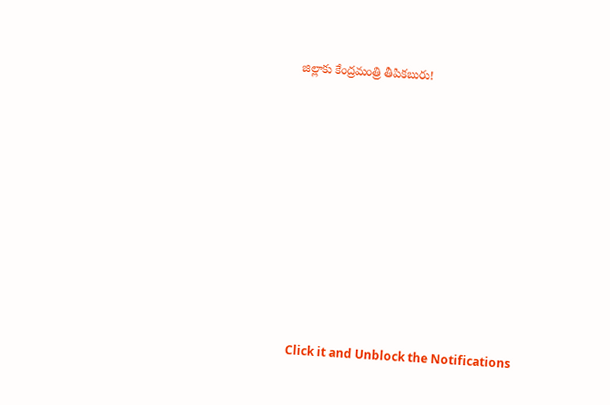జిల్లాకు కేంద్రమంత్రి తీపికబురు!












Click it and Unblock the Notifications